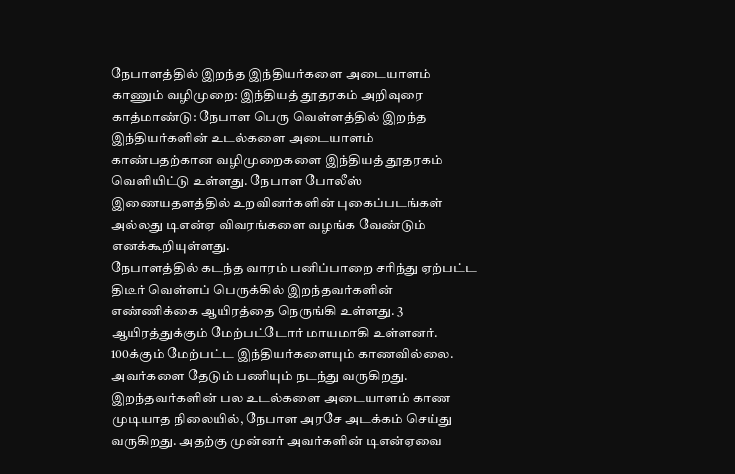நேபாளத்தில் இறந்த இந்தியர்களை அடையாளம் காணும் வழிமுறை: இந்தியத் தூதரகம் அறிவுரை
காத்மாண்டு: நேபாள பெரு வெள்ளத்தில் இறந்த இந்தியர்களின் உடல்களை அடையாளம் காண்பதற்கான வழிமுறைகளை இந்தியத் தூதரகம் வெளியிட்டு உள்ளது. நேபாள போலீஸ் இணையதளத்தில் உறவினர்களின் புகைப்படங்கள் அல்லது டிஎன்ஏ விவரங்களை வழங்க வேண்டும் எனக்கூறியுள்ளது.
நேபாளத்தில் கடந்த வாரம் பனிப்பாறை சரிந்து ஏற்பட்ட திடீர் வெள்ளப் பெருக்கில் இறந்தவர்களின் எண்ணிக்கை ஆயிரத்தை நெருங்கி உள்ளது. 3 ஆயிரத்துக்கும் மேற்பட்டோர் மாயமாகி உள்ளனர்.
100க்கும் மேற்பட்ட இந்தியர்களையும் காணவில்லை. அவர்களை தேடும் பணியும் நடந்து வருகிறது. இறந்தவர்களின் பல உடல்களை அடையாளம் காண முடியாத நிலையில், நேபாள அரசே அடக்கம் செய்து வருகிறது. அதற்கு முன்னர் அவர்களின் டிஎன்ஏவை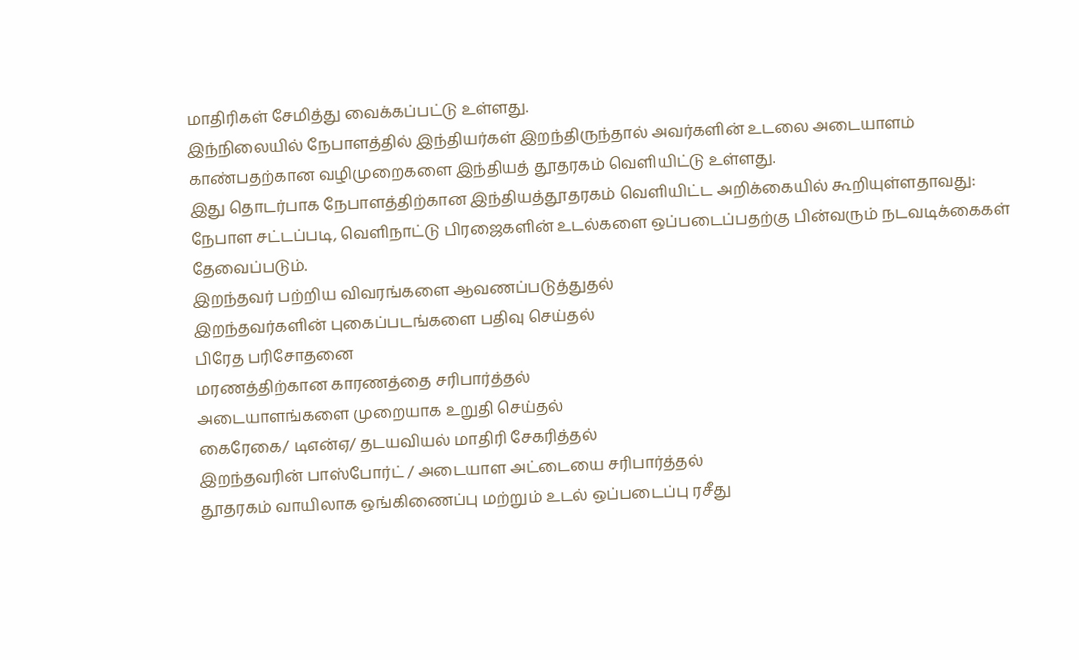மாதிரிகள் சேமித்து வைக்கப்பட்டு உள்ளது.
இந்நிலையில் நேபாளத்தில் இந்தியர்கள் இறந்திருந்தால் அவர்களின் உடலை அடையாளம் காண்பதற்கான வழிமுறைகளை இந்தியத் தூதரகம் வெளியிட்டு உள்ளது.
இது தொடர்பாக நேபாளத்திற்கான இந்தியத்தூதரகம் வெளியிட்ட அறிக்கையில் கூறியுள்ளதாவது: நேபாள சட்டப்படி, வெளிநாட்டு பிரஜைகளின் உடல்களை ஒப்படைப்பதற்கு பின்வரும் நடவடிக்கைகள் தேவைப்படும்.
இறந்தவர் பற்றிய விவரங்களை ஆவணப்படுத்துதல்
இறந்தவர்களின் புகைப்படங்களை பதிவு செய்தல்
பிரேத பரிசோதனை
மரணத்திற்கான காரணத்தை சரிபார்த்தல்
அடையாளங்களை முறையாக உறுதி செய்தல்
கைரேகை/ டிஎன்ஏ/ தடயவியல் மாதிரி சேகரித்தல்
இறந்தவரின் பாஸ்போர்ட் / அடையாள அட்டையை சரிபார்த்தல்
தூதரகம் வாயிலாக ஒங்கிணைப்பு மற்றும் உடல் ஒப்படைப்பு ரசீது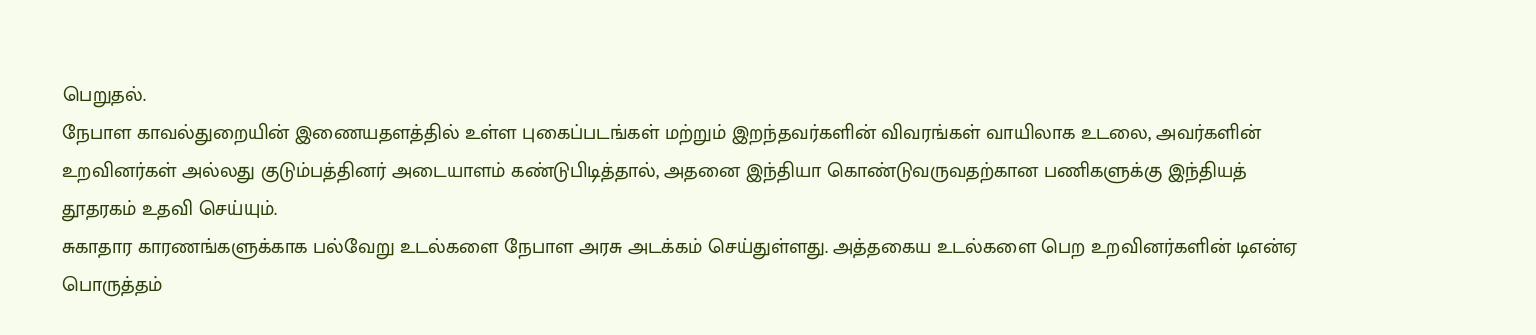பெறுதல்.
நேபாள காவல்துறையின் இணையதளத்தில் உள்ள புகைப்படங்கள் மற்றும் இறந்தவர்களின் விவரங்கள் வாயிலாக உடலை, அவர்களின் உறவினர்கள் அல்லது குடும்பத்தினர் அடையாளம் கண்டுபிடித்தால், அதனை இந்தியா கொண்டுவருவதற்கான பணிகளுக்கு இந்தியத் தூதரகம் உதவி செய்யும்.
சுகாதார காரணங்களுக்காக பல்வேறு உடல்களை நேபாள அரசு அடக்கம் செய்துள்ளது. அத்தகைய உடல்களை பெற உறவினர்களின் டிஎன்ஏ பொருத்தம்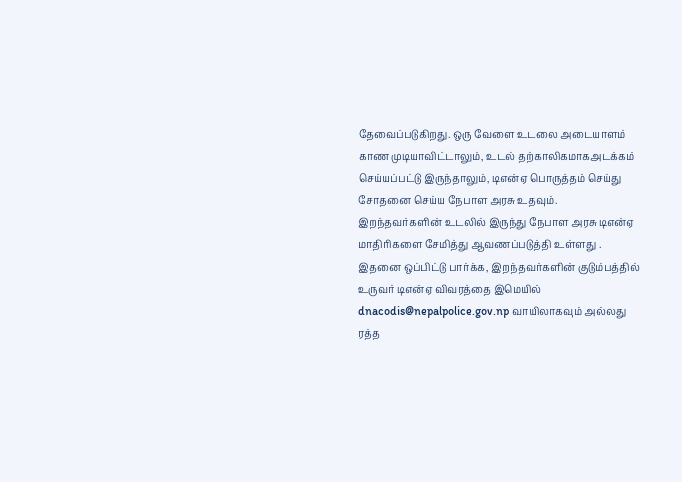தேவைப்படுகிறது. ஒரு வேளை உடலை அடையாளம் காண முடியாவிட்டாலும், உடல் தற்காலிகமாகஅடக்கம் செய்யப்பட்டு இருந்தாலும், டிஎன்ஏ பொருத்தம் செய்து சோதனை செய்ய நேபாள அரசு உதவும். இறந்தவர்களின் உடலில் இருந்து நேபாள அரசு டிஎன்ஏ மாதிரிகளை சேமித்து ஆவணப்படுத்தி உள்ளது .
இதனை ஒப்பிட்டு பார்க்க, இறந்தவர்களின் குடும்பத்தில் உருவர் டிஎன்ஏ விவரத்தை இமெயில் dnacodis@nepalpolice.gov.np வாயிலாகவும் அல்லது ரத்த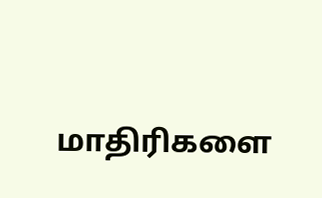மாதிரிகளை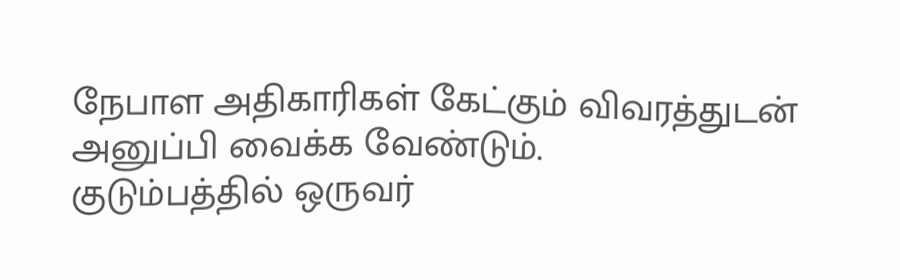நேபாள அதிகாரிகள் கேட்கும் விவரத்துடன் அனுப்பி வைக்க வேண்டும்.
குடும்பத்தில் ஒருவர்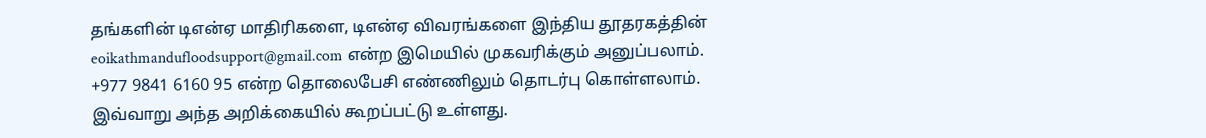தங்களின் டிஎன்ஏ மாதிரிகளை, டிஎன்ஏ விவரங்களை இந்திய தூதரகத்தின் eoikathmandufloodsupport@gmail.com என்ற இமெயில் முகவரிக்கும் அனுப்பலாம். +977 9841 6160 95 என்ற தொலைபேசி எண்ணிலும் தொடர்பு கொள்ளலாம். இவ்வாறு அந்த அறிக்கையில் கூறப்பட்டு உள்ளது.